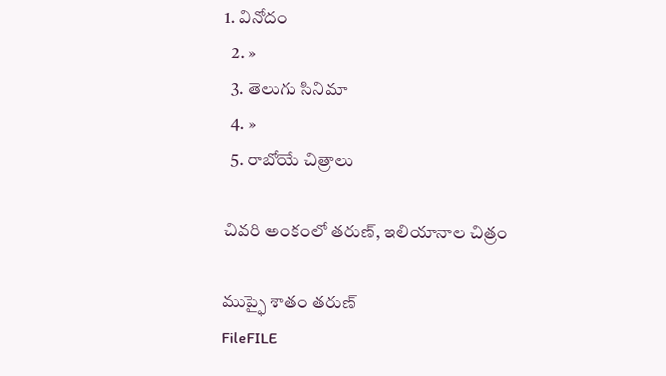1. వినోదం
  2. »
  3. తెలుగు సినిమా
  4. »
  5. రాబోయే చిత్రాలు

చివరి అంకంలో తరుణ్, ఇలియానాల చిత్రం

ముప్ఫై శాతం తరుణ్
FileFILE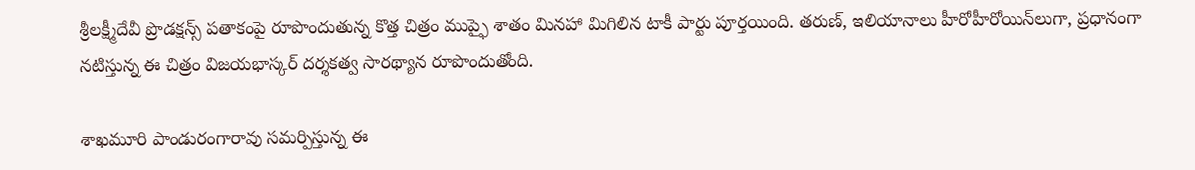శ్రీలక్ష్మీదేవీ ప్రొడక్షన్స్ పతాకంపై రూపొందుతున్న కొత్త చిత్రం ముప్ఫై శాతం మినహా మిగిలిన టాకీ పార్టు పూర్తయింది. తరుణ్, ఇలియానాలు హీరోహీరోయిన్‌లుగా, ప్రధానంగా నటిస్తున్న ఈ చిత్రం విజయభాస్కర్ దర్శకత్వ సారథ్యాన రూపొందుతోంది.

శాఖమూరి పాండురంగారావు సమర్పిస్తున్న ఈ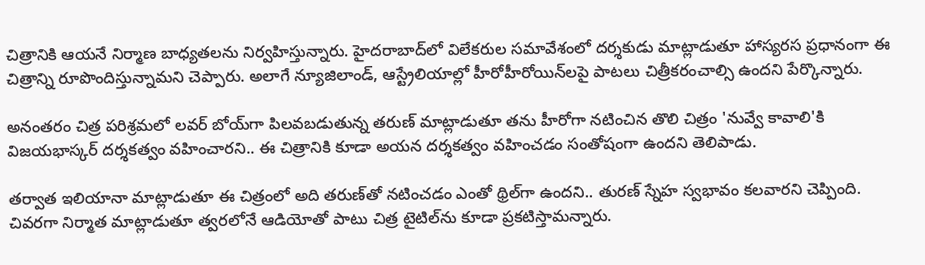చిత్రానికి ఆయనే నిర్మాణ బాధ్యతలను నిర్వహిస్తున్నారు. హైదరాబాద్‌లో విలేకరుల సమావేశంలో దర్శకుడు మాట్లాడుతూ హాస్యరస ప్రధానంగా ఈ చిత్రాన్ని రూపొందిస్తున్నామని చెప్పారు. అలాగే న్యూజిలాండ్, ఆస్ట్రేలియాల్లో హీరోహీరోయిన్‌లపై పాటలు చిత్రీకరంచాల్సి ఉందని పేర్కొన్నారు.

అనంతరం చిత్ర పరిశ్రమలో లవర్ బోయ్‌గా పిలవబడుతున్న తరుణ్ మాట్లాడుతూ తను హీరోగా నటించిన తొలి చిత్రం 'నువ్వే కావాలి'కి విజయభాస్కర్ దర్శకత్వం వహించారని.. ఈ చిత్రానికి కూడా అయన దర్శకత్వం వహించడం సంతోషంగా ఉందని తెలిపాడు.

తర్వాత ఇలియానా మాట్లాడుతూ ఈ చిత్రంలో అది తరుణ్‌తో నటించడం ఎంతో థ్రిల్‌గా ఉందని.. తురణ్ స్నేహ స్వభావం కలవారని చెప్పింది. చివరగా నిర్మాత మాట్లాడుతూ త్వరలోనే ఆడియోతో పాటు చిత్ర టైటిల్‌ను కూడా ప్రకటిస్తామన్నారు.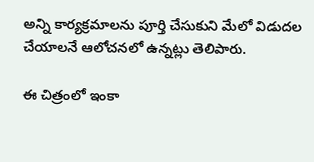అన్ని కార్యక్రమాలను పూర్తి చేసుకుని మేలో విడుదల చేయాలనే ఆలోచనలో ఉన్నట్లు తెలిపారు.

ఈ చిత్రంలో ఇంకా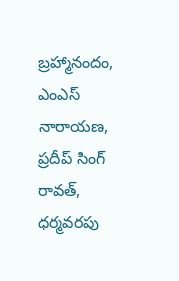బ్రహ్మానందం, ఎంఎస్ నారాయణ, ప్రదీప్ సింగ్ రావత్, ధర్మవరపు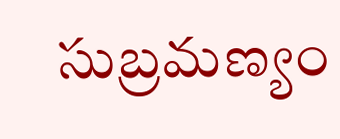సుబ్రమణ్యం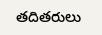తదితరులు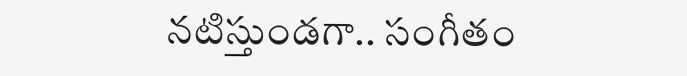నటిస్తుండగా.. సంగీతం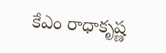కేఎం రాధాకృష్ణ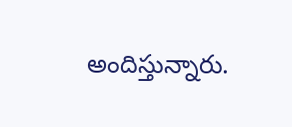అందిస్తున్నారు.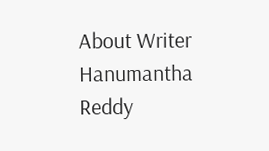About Writer
Hanumantha Reddy